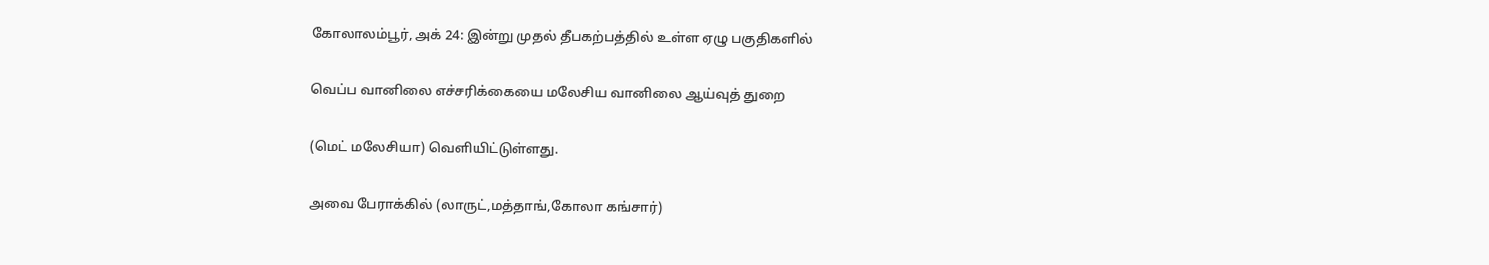கோலாலம்பூர், அக் 24: இன்று முதல் தீபகற்பத்தில் உள்ள ஏழு பகுதிகளில்

வெப்ப வானிலை எச்சரிக்கையை மலேசிய வானிலை ஆய்வுத் துறை

(மெட் மலேசியா) வெளியிட்டுள்ளது.

அவை பேராக்கில் (லாருட்,மத்தாங்,கோலா கங்சார்)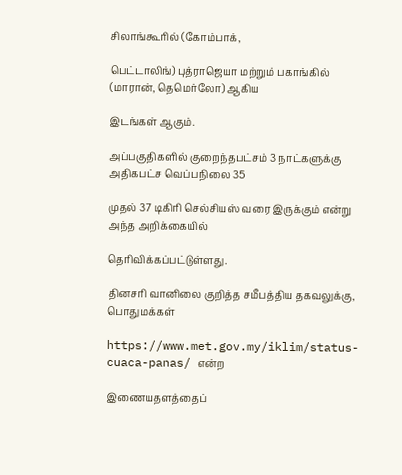சிலாங்கூரில் (கோம்பாக்,

பெட்டாலிங்) புத்ராஜெயா மற்றும் பகாங்கில் (மாரான், தெமெர்லோ) ஆகிய

இடங்கள் ஆகும்.

அப்பகுதிகளில் குறைந்தபட்சம் 3 நாட்களுக்கு அதிகபட்ச வெப்பநிலை 35

முதல் 37 டிகிரி செல்சியஸ் வரை இருக்கும் என்று அந்த அறிக்கையில்

தெரிவிக்கப்பட்டுள்ளது.

தினசரி வானிலை குறித்த சமீபத்திய தகவலுக்கு, பொதுமக்கள்

https://www.met.gov.my/iklim/status-cuaca-panas/ என்ற

இணையதளத்தைப்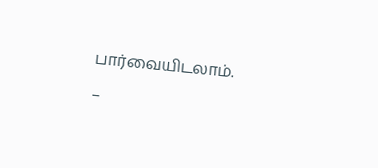பார்வையிடலாம்.

–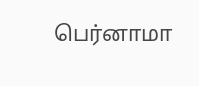பெர்னாமா